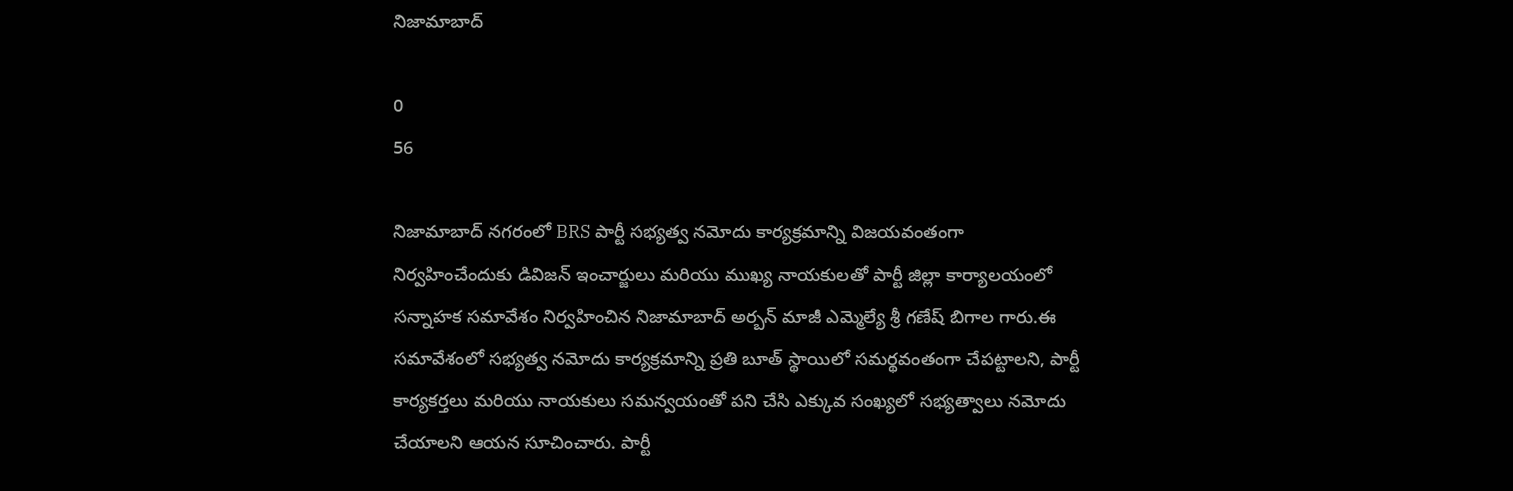నిజామాబాద్

0
56

నిజామాబాద్ నగరంలో BRS పార్టీ సభ్యత్వ నమోదు కార్యక్రమాన్ని విజయవంతంగా నిర్వహించేందుకు డివిజన్ ఇంచార్జులు మరియు ముఖ్య నాయకులతో పార్టీ జిల్లా కార్యాలయంలో సన్నాహక సమావేశం నిర్వహించిన నిజామాబాద్ అర్బన్ మాజీ ఎమ్మెల్యే శ్రీ గణేష్ బిగాల గారు.ఈ సమావేశంలో సభ్యత్వ నమోదు కార్యక్రమాన్ని ప్రతి బూత్ స్థాయిలో సమర్థవంతంగా చేపట్టాలని, పార్టీ కార్యకర్తలు మరియు నాయకులు సమన్వయంతో పని చేసి ఎక్కువ సంఖ్యలో సభ్యత్వాలు నమోదు చేయాలని ఆయన సూచించారు. పార్టీ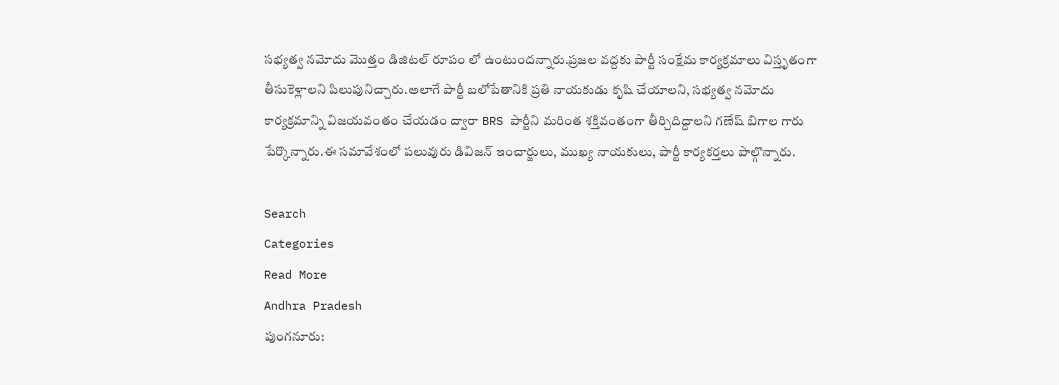సభ్యత్వ నమోదు మొత్తం డిజిటల్ రూపం లో ఉంటుందన్నారు.ప్రజల వద్దకు పార్టీ సంక్షేమ కార్యక్రమాలు విస్తృతంగా తీసుకెళ్లాలని పిలుపునిచ్చారు.అలాగే పార్టీ బలోపేతానికి ప్రతి నాయకుడు కృషి చేయాలని, సభ్యత్వ నమోదు కార్యక్రమాన్ని విజయవంతం చేయడం ద్వారా BRS పార్టీని మరింత శక్తివంతంగా తీర్చిదిద్దాలని గణేష్ బిగాల గారు పేర్కొన్నారు.ఈ సమావేశంలో పలువురు డివిజన్ ఇంచార్జులు, ముఖ్య నాయకులు, పార్టీ కార్యకర్తలు పాల్గొన్నారు.

Search
Categories
Read More
Andhra Pradesh
పుంగనూరు: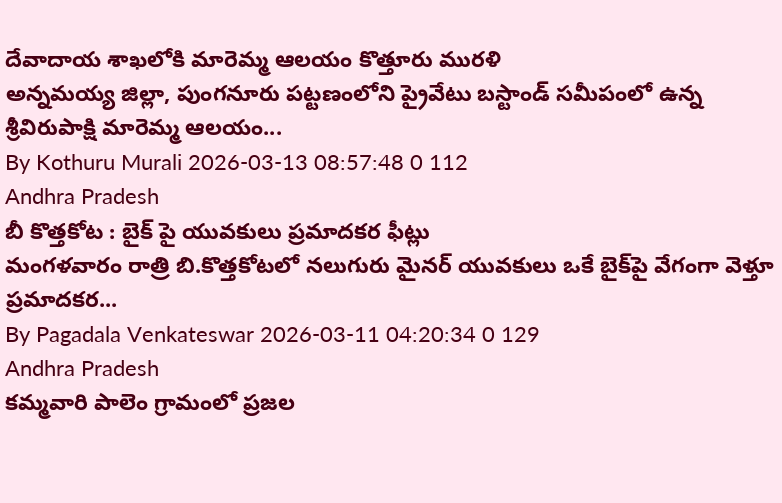దేవాదాయ శాఖలోకి మారెమ్మ ఆలయం కొత్తూరు మురళి
అన్నమయ్య జిల్లా, పుంగనూరు పట్టణంలోని ప్రైవేటు బస్టాండ్ సమీపంలో ఉన్న శ్రీవిరుపాక్షి మారెమ్మ ఆలయం...
By Kothuru Murali 2026-03-13 08:57:48 0 112
Andhra Pradesh
బీ కొత్తకోట : బైక్ పై యువకులు ప్రమాదకర ఫీట్లు
మంగళవారం రాత్రి బి.కొత్తకోటలో నలుగురు మైనర్ యువకులు ఒకే బైక్‌పై వేగంగా వెళ్తూ ప్రమాదకర...
By Pagadala Venkateswar 2026-03-11 04:20:34 0 129
Andhra Pradesh
కమ్మవారి పాలెం గ్రామంలో ప్రజల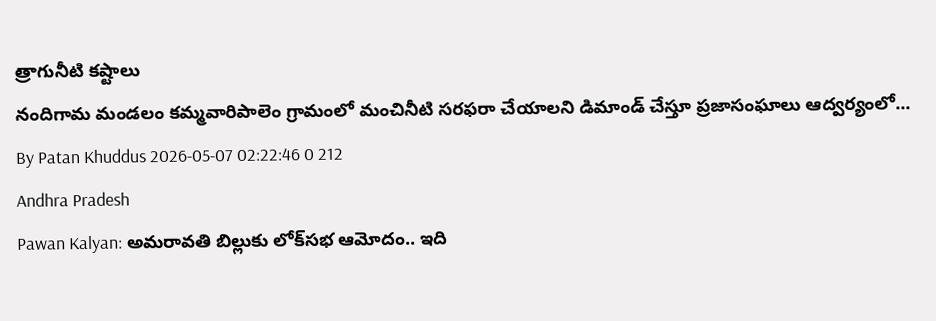త్రాగునీటి కష్టాలు
నందిగామ మండలం కమ్మవారిపాలెం గ్రామంలో మంచినీటి సరఫరా చేయాలని డిమాండ్ చేస్తూ ప్రజాసంఘాలు ఆద్వర్యంలో...
By Patan Khuddus 2026-05-07 02:22:46 0 212
Andhra Pradesh
Pawan Kalyan: అమరావతి బిల్లుకు లోక్‌సభ ఆమోదం.. ఇది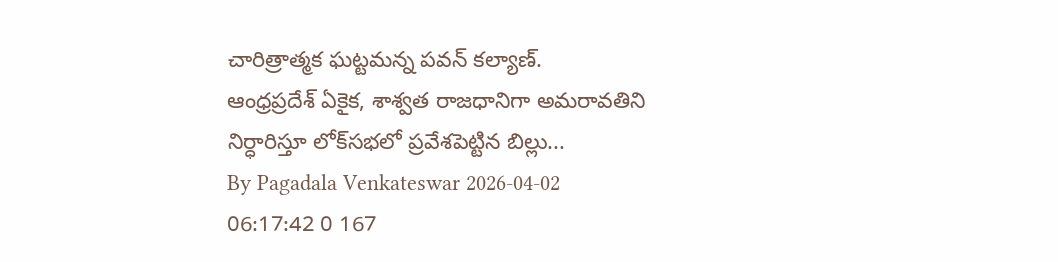చారిత్రాత్మక ఘట్టమన్న పవన్ కల్యాణ్.
ఆంధ్రప్రదేశ్ ఏకైక, శాశ్వత రాజధానిగా అమరావతిని నిర్ధారిస్తూ లోక్‌సభలో ప్రవేశపెట్టిన బిల్లు...
By Pagadala Venkateswar 2026-04-02 06:17:42 0 167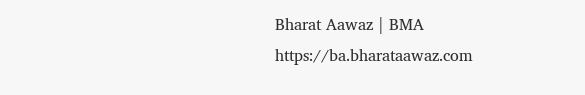Bharat Aawaz | BMA https://ba.bharataawaz.com